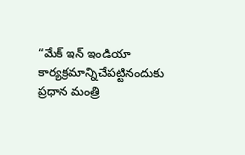“మేక్ ఇన్ ఇండియా కార్యక్రమాన్నిచేపట్టినందుకు ప్రధాన మంత్రి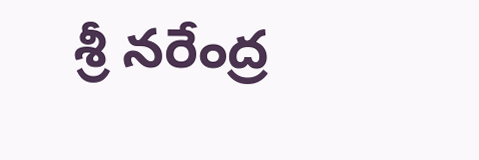శ్రీ నరేంద్ర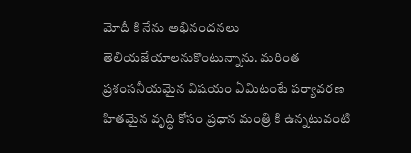మోదీ కి నేను అభినందనలు తెలియజేయాలనుకొంటున్నాను. మరింత ప్రశంసనీయమైన విషయం ఏమిటంటే పర్యావరణ హితమైన వృద్ధి కోసం ప్రధాన మంత్రి కి ఉన్నటువంటి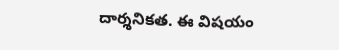దార్శనికత. ఈ విషయం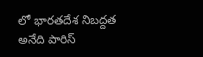లో భారతదేశ నిబద్దత అనేది పారిస్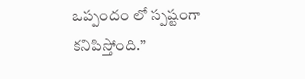ఒప్పందం లో స్పష్టంగా కనిపిస్తోంది.”